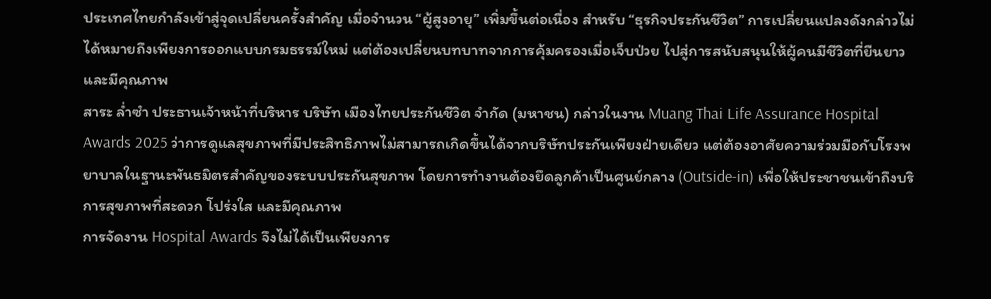ประเทศไทยกำลังเข้าสู่จุดเปลี่ยนครั้งสำคัญ เมื่อจำนวน “ผู้สูงอายุ” เพิ่มขึ้นต่อเนื่อง สำหรับ “ธุรกิจประกันชีวิต” การเปลี่ยนแปลงดังกล่าวไม่ได้หมายถึงเพียงการออกแบบกรมธรรม์ใหม่ แต่ต้องเปลี่ยนบทบาทจากการคุ้มครองเมื่อเจ็บป่วย ไปสู่การสนับสนุนให้ผู้คนมีชีวิตที่ยืนยาว และมีคุณภาพ
สาระ ล่ำซำ ประธานเจ้าหน้าที่บริหาร บริษัท เมืองไทยประกันชีวิต จำกัด (มหาชน) กล่าวในงาน Muang Thai Life Assurance Hospital Awards 2025 ว่าการดูแลสุขภาพที่มีประสิทธิภาพไม่สามารถเกิดขึ้นได้จากบริษัทประกันเพียงฝ่ายเดียว แต่ต้องอาศัยความร่วมมือกับโรงพยาบาลในฐานะพันธมิตรสำคัญของระบบประกันสุขภาพ โดยการทำงานต้องยึดลูกค้าเป็นศูนย์กลาง (Outside-in) เพื่อให้ประชาชนเข้าถึงบริการสุขภาพที่สะดวก โปร่งใส และมีคุณภาพ
การจัดงาน Hospital Awards จึงไม่ได้เป็นเพียงการ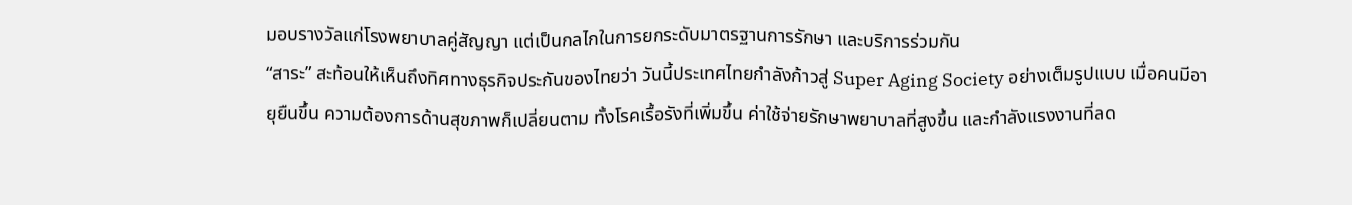มอบรางวัลแก่โรงพยาบาลคู่สัญญา แต่เป็นกลไกในการยกระดับมาตรฐานการรักษา และบริการร่วมกัน
“สาระ” สะท้อนให้เห็นถึงทิศทางธุรกิจประกันของไทยว่า วันนี้ประเทศไทยกำลังก้าวสู่ Super Aging Society อย่างเต็มรูปแบบ เมื่อคนมีอายุยืนขึ้น ความต้องการด้านสุขภาพก็เปลี่ยนตาม ทั้งโรคเรื้อรังที่เพิ่มขึ้น ค่าใช้จ่ายรักษาพยาบาลที่สูงขึ้น และกำลังแรงงานที่ลด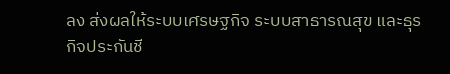ลง ส่งผลให้ระบบเศรษฐกิจ ระบบสาธารณสุข และธุรกิจประกันชี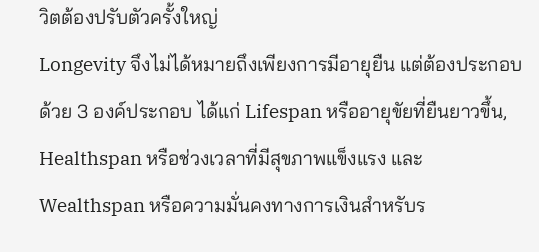วิตต้องปรับตัวครั้งใหญ่
Longevity จึงไม่ได้หมายถึงเพียงการมีอายุยืน แต่ต้องประกอบด้วย 3 องค์ประกอบ ได้แก่ Lifespan หรืออายุขัยที่ยืนยาวขึ้น, Healthspan หรือช่วงเวลาที่มีสุขภาพแข็งแรง และ Wealthspan หรือความมั่นคงทางการเงินสำหรับร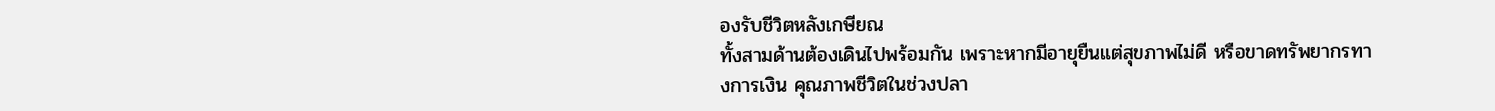องรับชีวิตหลังเกษียณ
ทั้งสามด้านต้องเดินไปพร้อมกัน เพราะหากมีอายุยืนแต่สุขภาพไม่ดี หรือขาดทรัพยากรทางการเงิน คุณภาพชีวิตในช่วงปลา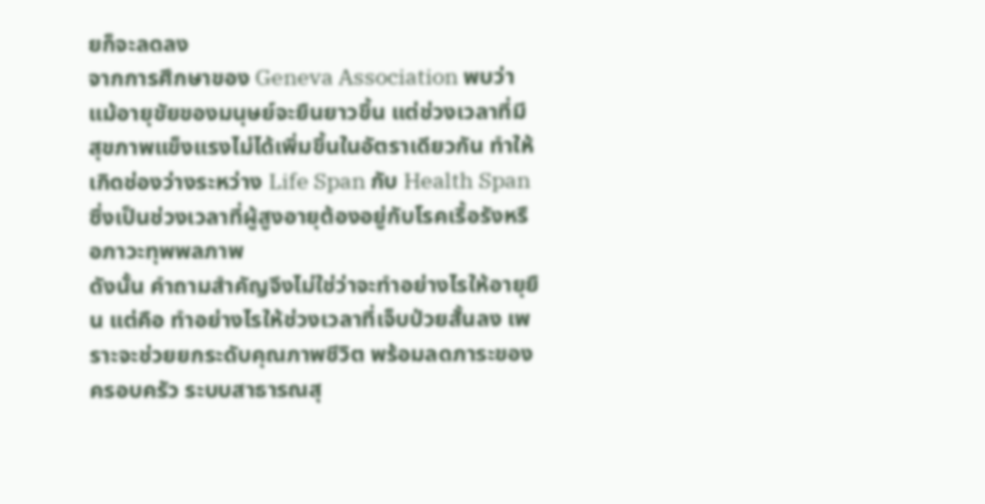ยก็จะลดลง
จากการศึกษาของ Geneva Association พบว่าแม้อายุขัยของมนุษย์จะยืนยาวขึ้น แต่ช่วงเวลาที่มีสุขภาพแข็งแรงไม่ได้เพิ่มขึ้นในอัตราเดียวกัน ทำให้เกิดช่องว่างระหว่าง Life Span กับ Health Span ซึ่งเป็นช่วงเวลาที่ผู้สูงอายุต้องอยู่กับโรคเรื้อรังหรือภาวะทุพพลภาพ
ดังนั้น คำถามสำคัญจึงไม่ใช่ว่าจะทำอย่างไรให้อายุยืน แต่คือ ทำอย่างไรให้ช่วงเวลาที่เจ็บป่วยสั้นลง เพราะจะช่วยยกระดับคุณภาพชีวิต พร้อมลดภาระของครอบครัว ระบบสาธารณสุ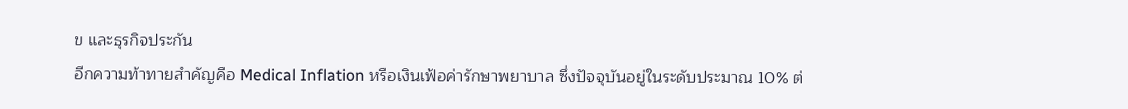ข และธุรกิจประกัน
อีกความท้าทายสำคัญคือ Medical Inflation หรือเงินเฟ้อค่ารักษาพยาบาล ซึ่งปัจจุบันอยู่ในระดับประมาณ 10% ต่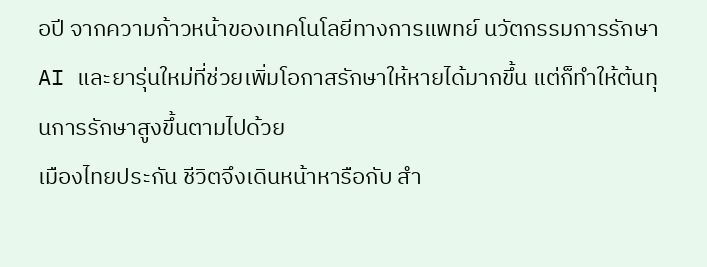อปี จากความก้าวหน้าของเทคโนโลยีทางการแพทย์ นวัตกรรมการรักษา AI และยารุ่นใหม่ที่ช่วยเพิ่มโอกาสรักษาให้หายได้มากขึ้น แต่ก็ทำให้ต้นทุนการรักษาสูงขึ้นตามไปด้วย
เมืองไทยประกัน ชีวิตจึงเดินหน้าหารือกับ สำ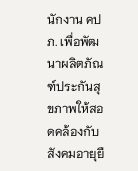นักงาน คปภ. เพื่อพัฒนาผลิตภัณฑ์ประกันสุขภาพให้สอดคล้องกับสังคมอายุยื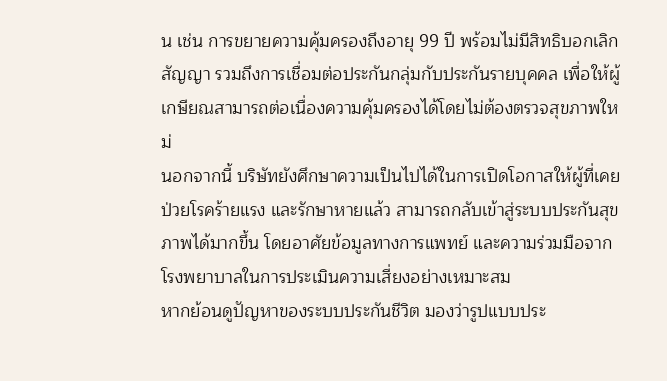น เช่น การขยายความคุ้มครองถึงอายุ 99 ปี พร้อมไม่มีสิทธิบอกเลิกสัญญา รวมถึงการเชื่อมต่อประกันกลุ่มกับประกันรายบุคคล เพื่อให้ผู้เกษียณสามารถต่อเนื่องความคุ้มครองได้โดยไม่ต้องตรวจสุขภาพใหม่
นอกจากนี้ บริษัทยังศึกษาความเป็นไปได้ในการเปิดโอกาสให้ผู้ที่เคยป่วยโรคร้ายแรง และรักษาหายแล้ว สามารถกลับเข้าสู่ระบบประกันสุขภาพได้มากขึ้น โดยอาศัยข้อมูลทางการแพทย์ และความร่วมมือจากโรงพยาบาลในการประเมินความเสี่ยงอย่างเหมาะสม
หากย้อนดูปัญหาของระบบประกันชีวิต มองว่ารูปแบบประ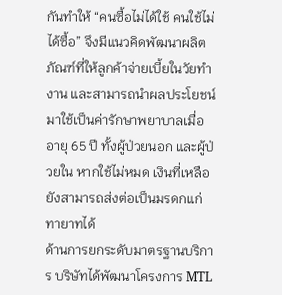กันทำให้ “คนซื้อไม่ได้ใช้ คนใช้ไม่ได้ซื้อ” จึงมีแนวคิดพัฒนาผลิตภัณฑ์ที่ให้ลูกค้าจ่ายเบี้ยในวัยทำงาน และสามารถนำผลประโยชน์มาใช้เป็นค่ารักษาพยาบาลเมื่ออายุ 65 ปี ทั้งผู้ป่วยนอก และผู้ป่วยใน หากใช้ไม่หมด เงินที่เหลือยังสามารถส่งต่อเป็นมรดกแก่ทายาทได้
ด้านการยกระดับมาตรฐานบริการ บริษัทได้พัฒนาโครงการ MTL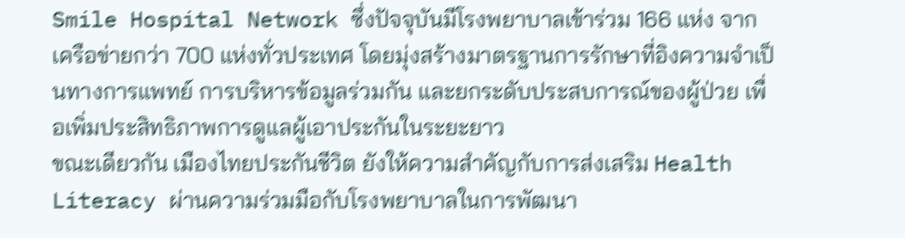Smile Hospital Network ซึ่งปัจจุบันมีโรงพยาบาลเข้าร่วม 166 แห่ง จากเครือข่ายกว่า 700 แห่งทั่วประเทศ โดยมุ่งสร้างมาตรฐานการรักษาที่อิงความจำเป็นทางการแพทย์ การบริหารข้อมูลร่วมกัน และยกระดับประสบการณ์ของผู้ป่วย เพื่อเพิ่มประสิทธิภาพการดูแลผู้เอาประกันในระยะยาว
ขณะเดียวกัน เมืองไทยประกันชีวิต ยังให้ความสำคัญกับการส่งเสริม Health Literacy ผ่านความร่วมมือกับโรงพยาบาลในการพัฒนา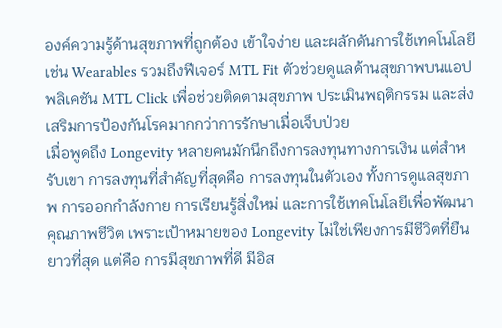องค์ความรู้ด้านสุขภาพที่ถูกต้อง เข้าใจง่าย และผลักดันการใช้เทคโนโลยี เช่น Wearables รวมถึงฟีเจอร์ MTL Fit ตัวช่วยดูแลด้านสุขภาพบนแอปพลิเคชัน MTL Click เพื่อช่วยติดตามสุขภาพ ประเมินพฤติกรรม และส่งเสริมการป้องกันโรคมากกว่าการรักษาเมื่อเจ็บป่วย
เมื่อพูดถึง Longevity หลายคนมักนึกถึงการลงทุนทางการเงิน แต่สำหรับเขา การลงทุนที่สำคัญที่สุดคือ การลงทุนในตัวเอง ทั้งการดูแลสุขภาพ การออกกำลังกาย การเรียนรู้สิ่งใหม่ และการใช้เทคโนโลยีเพื่อพัฒนาคุณภาพชีวิต เพราะเป้าหมายของ Longevity ไม่ใช่เพียงการมีชีวิตที่ยืนยาวที่สุด แต่คือ การมีสุขภาพที่ดี มีอิส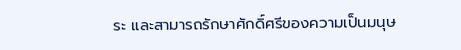ระ และสามารถรักษาศักดิ์ศรีของความเป็นมนุษ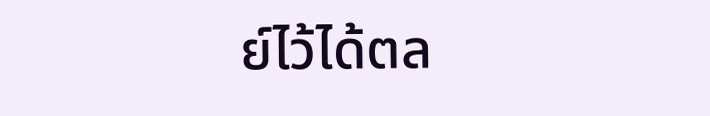ย์ไว้ได้ตล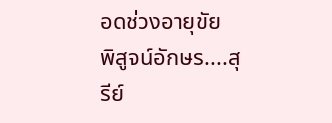อดช่วงอายุขัย
พิสูจน์อักษร....สุรีย์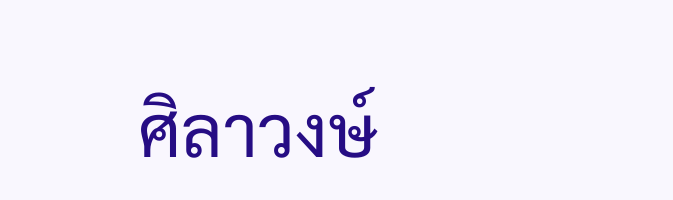ศิลาวงษ์